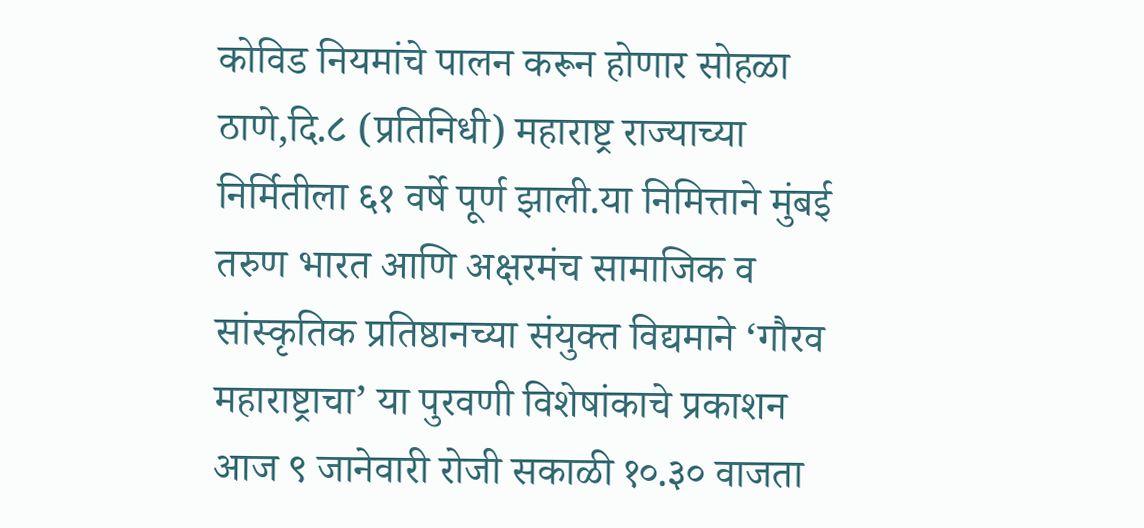कोविड नियमांचे पालन करून होणार सोहळा
ठाणे,दि.८ (प्रतिनिधी) महाराष्ट्र राज्याच्या निर्मितीला ६१ वर्षे पूर्ण झाली.या निमित्ताने मुंबई तरुण भारत आणि अक्षरमंच सामाजिक व सांस्कृतिक प्रतिष्ठानच्या संयुक्त विद्यमाने ‘गौरव महाराष्ट्राचा’ या पुरवणी विशेषांकाचे प्रकाशन आज ९ जानेवारी रोजी सकाळी १०.३० वाजता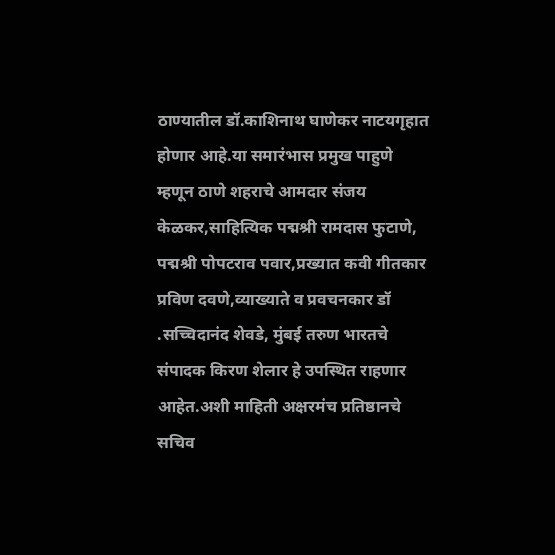ठाण्यातील डॉ.काशिनाथ घाणेकर नाटयगृहात होणार आहे.या समारंभास प्रमुख पाहुणे म्हणून ठाणे शहराचे आमदार संजय केळकर,साहित्यिक पद्मश्री रामदास फुटाणे, पद्मश्री पोपटराव पवार,प्रख्यात कवी गीतकार प्रविण दवणे,व्याख्याते व प्रवचनकार डॉ .सच्चिदानंद शेवडे, मुंबई तरुण भारतचे संपादक किरण शेलार हे उपस्थित राहणार आहेत.अशी माहिती अक्षरमंच प्रतिष्ठानचे सचिव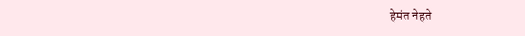हेमंत नेहते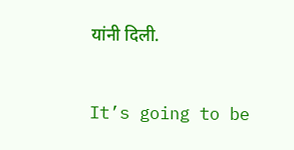यांनी दिली.


It’s going to be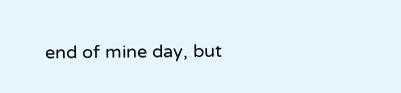end of mine day, but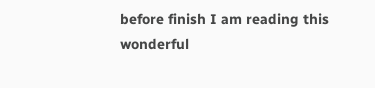before finish I am reading this wonderful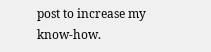post to increase my know-how.